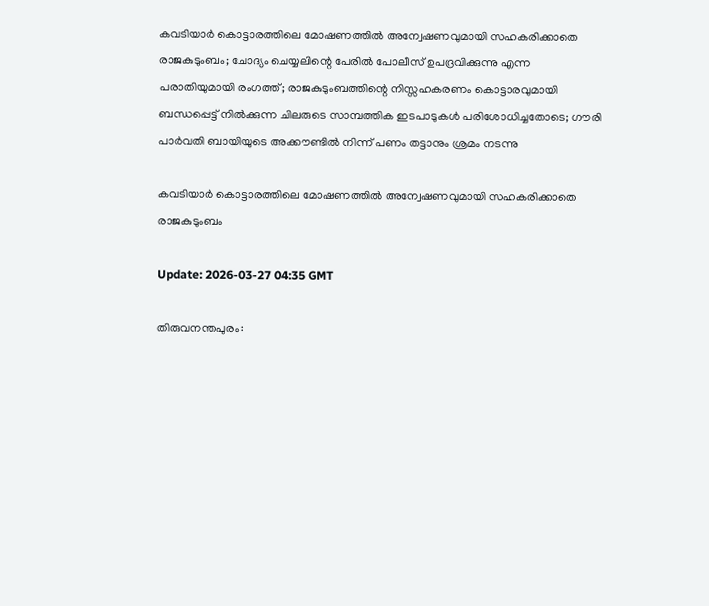കവടിയാര്‍ കൊട്ടാരത്തിലെ മോഷണത്തില്‍ അന്വേഷണവുമായി സഹകരിക്കാതെ രാജകുടുംബം; ചോദ്യം ചെയ്യലിന്റെ പേരില്‍ പോലീസ് ഉപദ്രവിക്കുന്നു എന്ന പരാതിയുമായി രംഗത്ത്; രാജകുടുംബത്തിന്റെ നിസ്സഹകരണം കൊട്ടാരവുമായി ബന്ധപ്പെട്ട് നില്‍ക്കുന്ന ചിലരുടെ സാമ്പത്തിക ഇടപാടുകള്‍ പരിശോധിച്ചതോടെ; ഗൗരി പാര്‍വതി ബായിയുടെ അക്കൗണ്ടില്‍ നിന്ന് പണം തട്ടാനും ശ്രമം നടന്നു

കവടിയാര്‍ കൊട്ടാരത്തിലെ മോഷണത്തില്‍ അന്വേഷണവുമായി സഹകരിക്കാതെ രാജകുടുംബം

Update: 2026-03-27 04:35 GMT

തിരുവനന്തപുരം: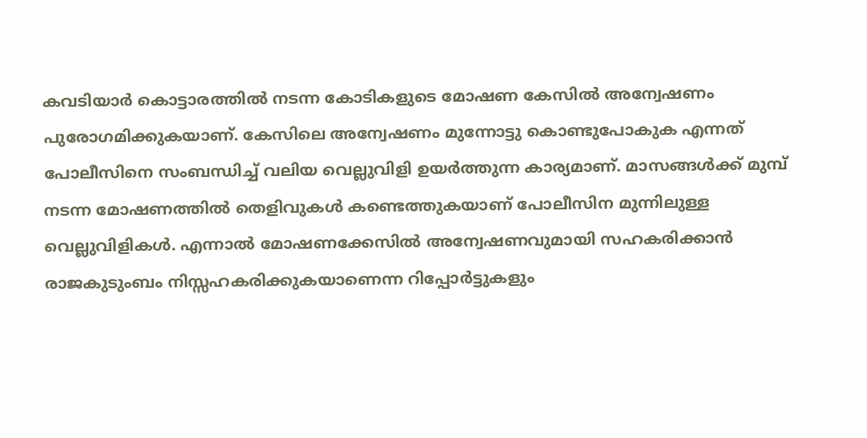കവടിയാര്‍ കൊട്ടാരത്തില്‍ നടന്ന കോടികളുടെ മോഷണ കേസില്‍ അന്വേഷണം പുരോഗമിക്കുകയാണ്. കേസിലെ അന്വേഷണം മുന്നോട്ടു കൊണ്ടുപോകുക എന്നത് പോലീസിനെ സംബന്ധിച്ച് വലിയ വെല്ലുവിളി ഉയര്‍ത്തുന്ന കാര്യമാണ്. മാസങ്ങള്‍ക്ക് മുമ്പ് നടന്ന മോഷണത്തില്‍ തെളിവുകള്‍ കണ്ടെത്തുകയാണ് പോലീസിന മുന്നിലുള്ള വെല്ലുവിളികള്‍. എന്നാല്‍ മോഷണക്കേസില്‍ അന്വേഷണവുമായി സഹകരിക്കാന്‍ രാജകുടുംബം നിസ്സഹകരിക്കുകയാണെന്ന റിപ്പോര്‍ട്ടുകളും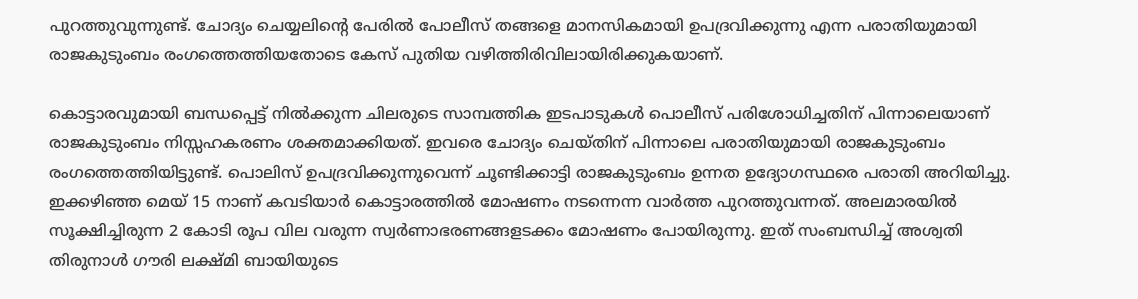പുറത്തുവുന്നുണ്ട്. ചോദ്യം ചെയ്യലിന്റെ പേരില്‍ പോലീസ് തങ്ങളെ മാനസികമായി ഉപദ്രവിക്കുന്നു എന്ന പരാതിയുമായി രാജകുടുംബം രംഗത്തെത്തിയതോടെ കേസ് പുതിയ വഴിത്തിരിവിലായിരിക്കുകയാണ്.

കൊട്ടാരവുമായി ബന്ധപ്പെട്ട് നില്‍ക്കുന്ന ചിലരുടെ സാമ്പത്തിക ഇടപാടുകള്‍ പൊലീസ് പരിശോധിച്ചതിന് പിന്നാലെയാണ് രാജകുടുംബം നിസ്സഹകരണം ശക്തമാക്കിയത്. ഇവരെ ചോദ്യം ചെയ്തിന് പിന്നാലെ പരാതിയുമായി രാജകുടുംബം രംഗത്തെത്തിയിട്ടുണ്ട്. പൊലിസ് ഉപദ്രവിക്കുന്നുവെന്ന് ചൂണ്ടിക്കാട്ടി രാജകുടുംബം ഉന്നത ഉദ്യോഗസ്ഥരെ പരാതി അറിയിച്ചു. ഇക്കഴിഞ്ഞ മെയ് 15 നാണ് കവടിയാര്‍ കൊട്ടാരത്തില്‍ മോഷണം നടന്നെന്ന വാര്‍ത്ത പുറത്തുവന്നത്. അലമാരയില്‍ സൂക്ഷിച്ചിരുന്ന 2 കോടി രൂപ വില വരുന്ന സ്വര്‍ണാഭരണങ്ങളടക്കം മോഷണം പോയിരുന്നു. ഇത് സംബന്ധിച്ച് അശ്വതി തിരുനാള്‍ ഗൗരി ലക്ഷ്മി ബായിയുടെ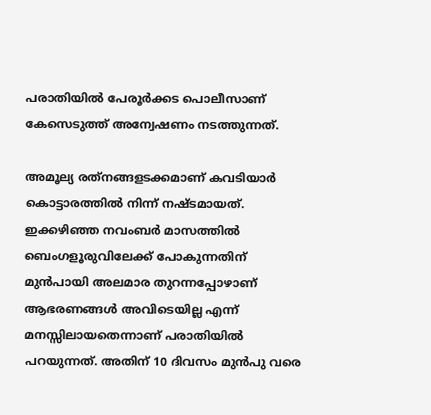പരാതിയില്‍ പേരൂര്‍ക്കട പൊലീസാണ് കേസെടുത്ത് അന്വേഷണം നടത്തുന്നത്.

അമൂല്യ രത്‌നങ്ങളടക്കമാണ് കവടിയാര്‍ കൊട്ടാരത്തില്‍ നിന്ന് നഷ്ടമായത്. ഇക്കഴിഞ്ഞ നവംബര്‍ മാസത്തില്‍ ബെംഗളൂരുവിലേക്ക് പോകുന്നതിന് മുന്‍പായി അലമാര തുറന്നപ്പോഴാണ് ആഭരണങ്ങള്‍ അവിടെയില്ല എന്ന് മനസ്സിലായതെന്നാണ് പരാതിയില്‍ പറയുന്നത്. അതിന് 10 ദിവസം മുന്‍പു വരെ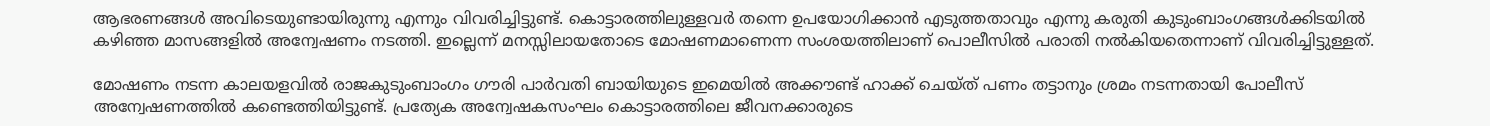ആഭരണങ്ങള്‍ അവിടെയുണ്ടായിരുന്നു എന്നും വിവരിച്ചിട്ടുണ്ട്. കൊട്ടാരത്തിലുള്ളവര്‍ തന്നെ ഉപയോഗിക്കാന്‍ എടുത്തതാവും എന്നു കരുതി കുടുംബാംഗങ്ങള്‍ക്കിടയില്‍ കഴിഞ്ഞ മാസങ്ങളില്‍ അന്വേഷണം നടത്തി. ഇല്ലെന്ന് മനസ്സിലായതോടെ മോഷണമാണെന്ന സംശയത്തിലാണ് പൊലീസില്‍ പരാതി നല്‍കിയതെന്നാണ് വിവരിച്ചിട്ടുള്ളത്.

മോഷണം നടന്ന കാലയളവില്‍ രാജകുടുംബാംഗം ഗൗരി പാര്‍വതി ബായിയുടെ ഇമെയില്‍ അക്കൗണ്ട് ഹാക്ക് ചെയ്ത് പണം തട്ടാനും ശ്രമം നടന്നതായി പോലീസ് അന്വേഷണത്തില്‍ കണ്ടെത്തിയിട്ടുണ്ട്. പ്രത്യേക അന്വേഷകസംഘം കൊട്ടാരത്തിലെ ജീവനക്കാരുടെ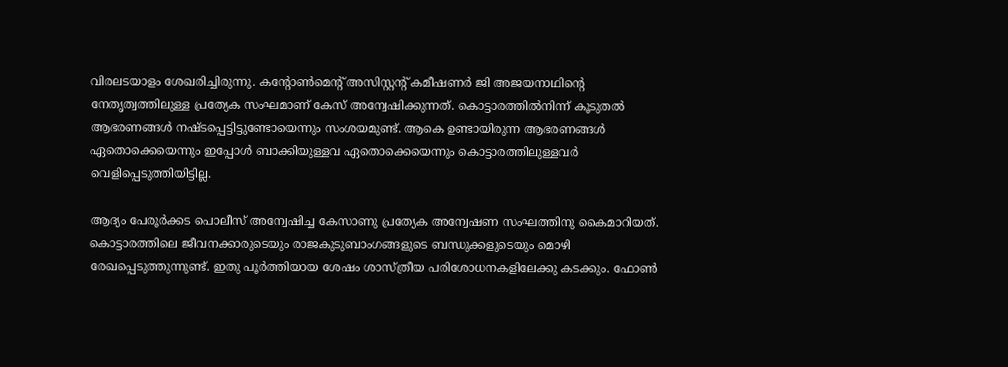വിരലടയാളം ശേഖരിച്ചിരുന്നു. കന്റോണ്‍മെന്റ് അസിസ്റ്റന്റ് കമീഷണര്‍ ജി അജയനാഥിന്റെ നേതൃത്വത്തിലുള്ള പ്രത്യേക സംഘമാണ് കേസ് അന്വേഷിക്കുന്നത്. കൊട്ടാരത്തില്‍നിന്ന് കൂടുതല്‍ ആഭരണങ്ങള്‍ നഷ്ടപ്പെട്ടിട്ടുണ്ടോയെന്നും സംശയമുണ്ട്. ആകെ ഉണ്ടായിരുന്ന ആഭരണങ്ങള്‍ ഏതൊക്കെയെന്നും ഇപ്പോള്‍ ബാക്കിയുള്ളവ ഏതൊക്കെയെന്നും കൊട്ടാരത്തിലുള്ളവര്‍ വെളിപ്പെടുത്തിയിട്ടില്ല.

ആദ്യം പേരൂര്‍ക്കട പൊലീസ് അന്വേഷിച്ച കേസാണു പ്രത്യേക അന്വേഷണ സംഘത്തിനു കൈമാറിയത്. കൊട്ടാരത്തിലെ ജീവനക്കാരുടെയും രാജകുടുബാംഗങ്ങളുടെ ബന്ധുക്കളുടെയും മൊഴി രേഖപ്പെടുത്തുന്നുണ്ട്. ഇതു പൂര്‍ത്തിയായ ശേഷം ശാസ്ത്രീയ പരിശോധനകളിലേക്കു കടക്കും. ഫോണ്‍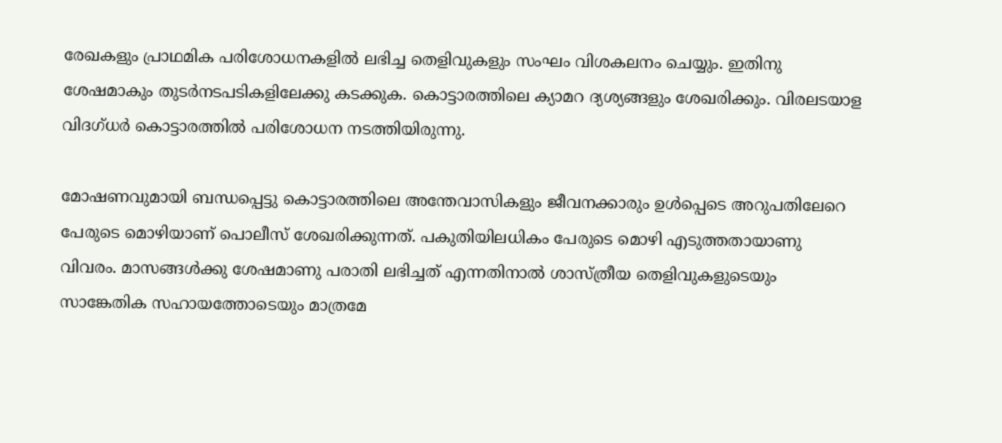രേഖകളും പ്രാഥമിക പരിശോധനകളില്‍ ലഭിച്ച തെളിവുകളും സംഘം വിശകലനം ചെയ്യും. ഇതിനു ശേഷമാകും തുടര്‍നടപടികളിലേക്കു കടക്കുക. കൊട്ടാരത്തിലെ ക്യാമറ ദ്യശ്യങ്ങളും ശേഖരിക്കും. വിരലടയാള വിദഗ്ധര്‍ കൊട്ടാരത്തില്‍ പരിശോധന നടത്തിയിരുന്നു.

മോഷണവുമായി ബന്ധപ്പെട്ടു കൊട്ടാരത്തിലെ അന്തേവാസികളും ജീവനക്കാരും ഉള്‍പ്പെടെ അറുപതിലേറെ പേരുടെ മൊഴിയാണ് പൊലീസ് ശേഖരിക്കുന്നത്. പകുതിയിലധികം പേരുടെ മൊഴി എടുത്തതായാണു വിവരം. മാസങ്ങള്‍ക്കു ശേഷമാണു പരാതി ലഭിച്ചത് എന്നതിനാല്‍ ശാസ്ത്രീയ തെളിവുകളുടെയും സാങ്കേതിക സഹായത്തോടെയും മാത്രമേ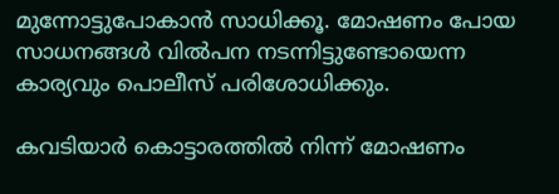മുന്നോട്ടുപോകാന്‍ സാധിക്കൂ. മോഷണം പോയ സാധനങ്ങള്‍ വില്‍പന നടന്നിട്ടുണ്ടോയെന്ന കാര്യവും പൊലീസ് പരിശോധിക്കും.

കവടിയാര്‍ കൊട്ടാരത്തില്‍ നിന്ന് മോഷണം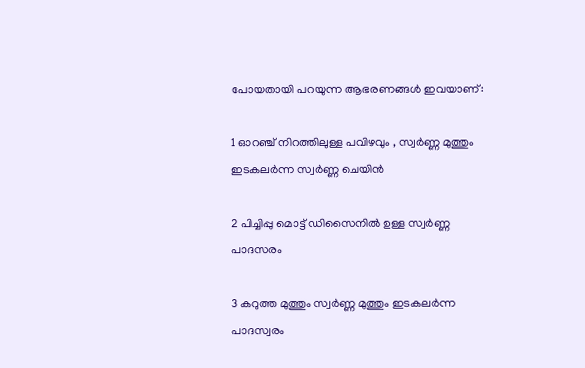പോയതായി പറയുന്ന ആഭരണങ്ങള്‍ ഇവയാണ്:

1 ഓറഞ്ച് നിറത്തിലുള്ള പവിഴവും , സ്വര്‍ണ്ണ മുത്തും ഇടകലര്‍ന്ന സ്വര്‍ണ്ണ ചെയിന്‍

2 പിച്ചിപ്പു മൊട്ട് ഡിസൈനില്‍ ഉള്ള സ്വര്‍ണ്ണ പാദസരം

3 കറുത്ത മുത്തും സ്വര്‍ണ്ണ മുത്തും ഇടകലര്‍ന്ന പാദസ്വരം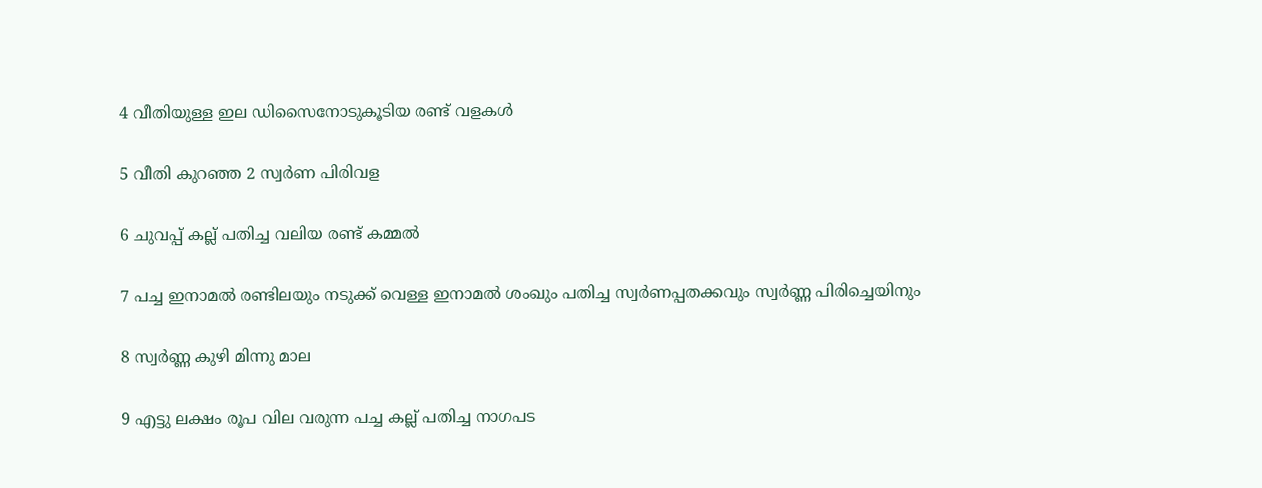4 വീതിയുള്ള ഇല ഡിസൈനോടുകൂടിയ രണ്ട് വളകള്‍

5 വീതി കുറഞ്ഞ 2 സ്വര്‍ണ പിരിവള

6 ചുവപ്പ് കല്ല് പതിച്ച വലിയ രണ്ട് കമ്മല്‍

7 പച്ച ഇനാമല്‍ രണ്ടിലയും നടുക്ക് വെള്ള ഇനാമല്‍ ശംഖും പതിച്ച സ്വര്‍ണപ്പതക്കവും സ്വര്‍ണ്ണ പിരിച്ചെയിനും

8 സ്വര്‍ണ്ണ കുഴി മിന്നു മാല

9 എട്ടു ലക്ഷം രൂപ വില വരുന്ന പച്ച കല്ല് പതിച്ച നാഗപട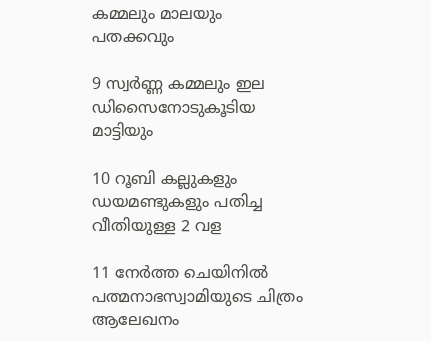കമ്മലും മാലയും പതക്കവും

9 സ്വര്‍ണ്ണ കമ്മലും ഇല ഡിസൈനോടുകൂടിയ മാട്ടിയും

10 റൂബി കല്ലുകളും ഡയമണ്ടുകളും പതിച്ച വീതിയുള്ള 2 വള

11 നേര്‍ത്ത ചെയിനില്‍ പത്മനാഭസ്വാമിയുടെ ചിത്രം ആലേഖനം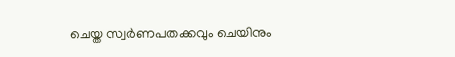ചെയ്ത സ്വര്‍ണപതക്കവും ചെയിനും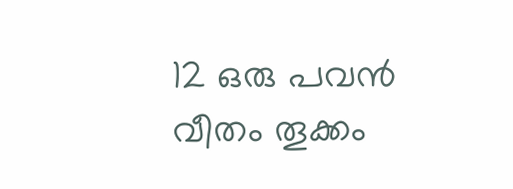12 ഒരു പവന്‍ വീതം തൂക്കം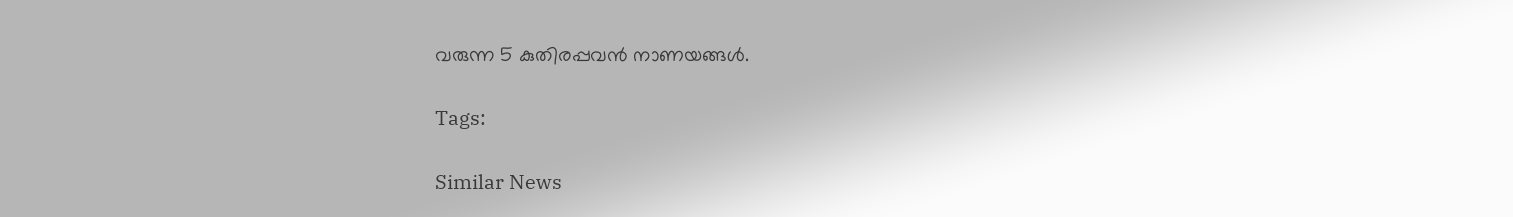വരുന്ന 5 കുതിരപ്പവന്‍ നാണയങ്ങള്‍.

Tags:

Similar News